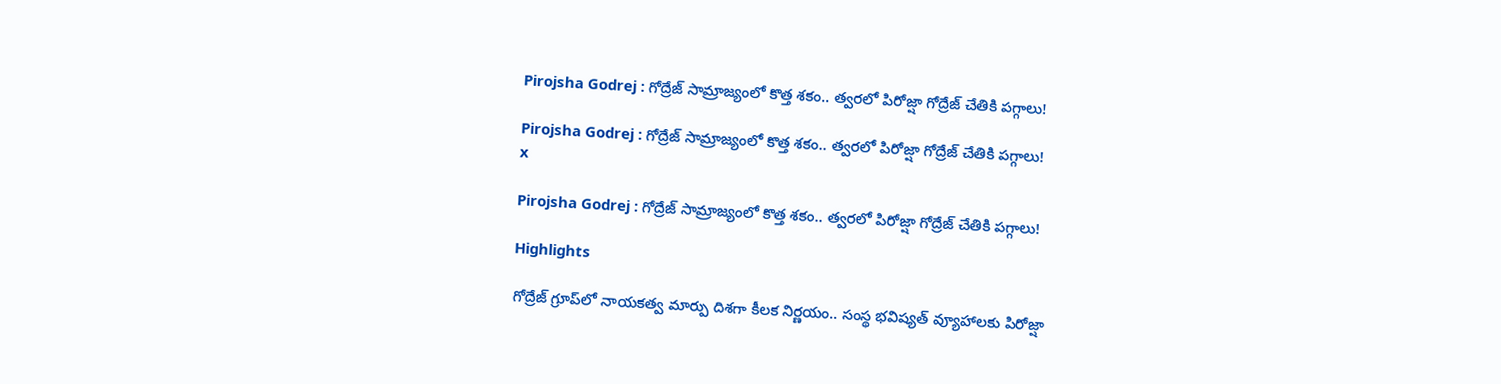Pirojsha Godrej : గోద్రేజ్ సామ్రాజ్యంలో కొత్త శకం.. త్వరలో పిరోజ్షా గోద్రేజ్ చేతికి పగ్గాలు!

Pirojsha Godrej : గోద్రేజ్ సామ్రాజ్యంలో కొత్త శకం.. త్వరలో పిరోజ్షా గోద్రేజ్ చేతికి పగ్గాలు!
x

Pirojsha Godrej : గోద్రేజ్ సామ్రాజ్యంలో కొత్త శకం.. త్వరలో పిరోజ్షా గోద్రేజ్ చేతికి పగ్గాలు!

Highlights

గోద్రేజ్ గ్రూప్‌లో నాయకత్వ మార్పు దిశగా కీలక నిర్ణయం.. సంస్థ భవిష్యత్ వ్యూహాలకు పిరోజ్షా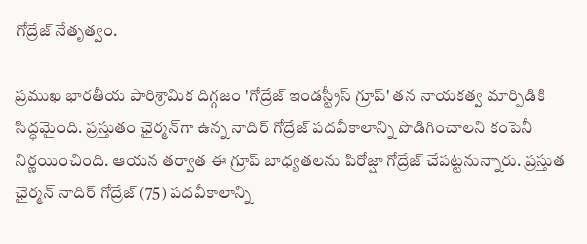గోద్రేజ్ నేతృత్వం.

ప్రముఖ భారతీయ పారిశ్రామిక దిగ్గజం 'గోద్రేజ్ ఇండస్ట్రీస్ గ్రూప్' తన నాయకత్వ మార్పిడికి సిద్ధమైంది. ప్రస్తుతం ఛైర్మన్‌గా ఉన్న నాదిర్ గోద్రేజ్ పదవీకాలాన్ని పొడిగించాలని కంపెనీ నిర్ణయించింది. ఆయన తర్వాత ఈ గ్రూప్ బాధ్యతలను పిరోజ్షా గోద్రేజ్ చేపట్టనున్నారు. ప్రస్తుత ఛైర్మన్ నాదిర్ గోద్రేజ్ (75) పదవీకాలాన్ని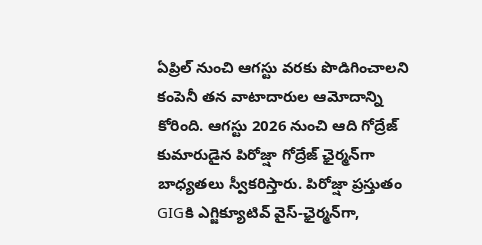ఏప్రిల్ నుంచి ఆగస్టు వరకు పొడిగించాలని కంపెనీ తన వాటాదారుల ఆమోదాన్ని కోరింది. ఆగస్టు 2026 నుంచి ఆది గోద్రేజ్ కుమారుడైన పిరోజ్షా గోద్రేజ్ ఛైర్మన్‌గా బాధ్యతలు స్వీకరిస్తారు. పిరోజ్షా ప్రస్తుతం GIGకి ఎగ్జిక్యూటివ్ వైస్-ఛైర్మన్‌గా,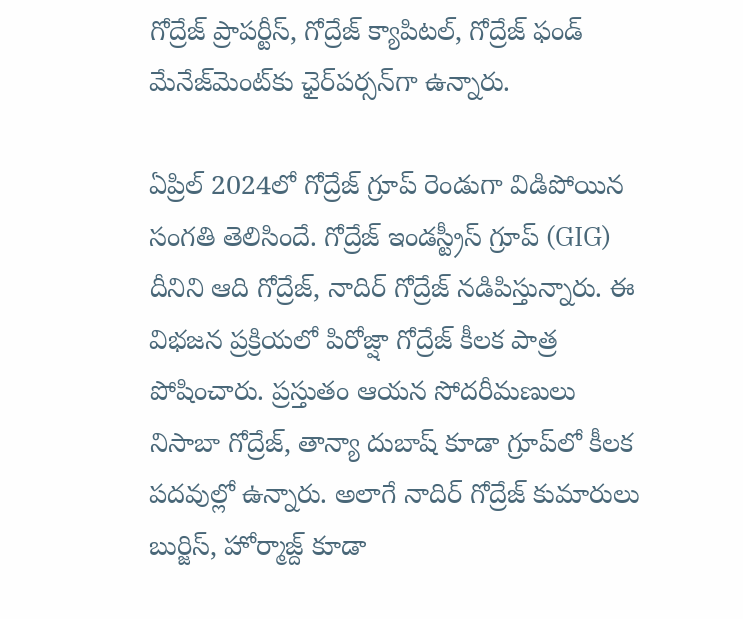గోద్రేజ్ ప్రాపర్టీస్, గోద్రేజ్ క్యాపిటల్, గోద్రేజ్ ఫండ్ మేనేజ్‌మెంట్‌కు ఛైర్‌పర్సన్‌గా ఉన్నారు.

ఏప్రిల్ 2024లో గోద్రేజ్ గ్రూప్ రెండుగా విడిపోయిన సంగతి తెలిసిందే. గోద్రేజ్ ఇండస్ట్రీస్ గ్రూప్ (GIG) దీనిని ఆది గోద్రేజ్, నాదిర్ గోద్రేజ్ నడిపిస్తున్నారు. ఈ విభజన ప్రక్రియలో పిరోజ్షా గోద్రేజ్ కీలక పాత్ర పోషించారు. ప్రస్తుతం ఆయన సోదరీమణులు నిసాబా గోద్రేజ్, తాన్యా దుబాష్ కూడా గ్రూప్‌లో కీలక పదవుల్లో ఉన్నారు. అలాగే నాదిర్ గోద్రేజ్ కుమారులు బుర్జిస్, హోర్మాజ్ద్ కూడా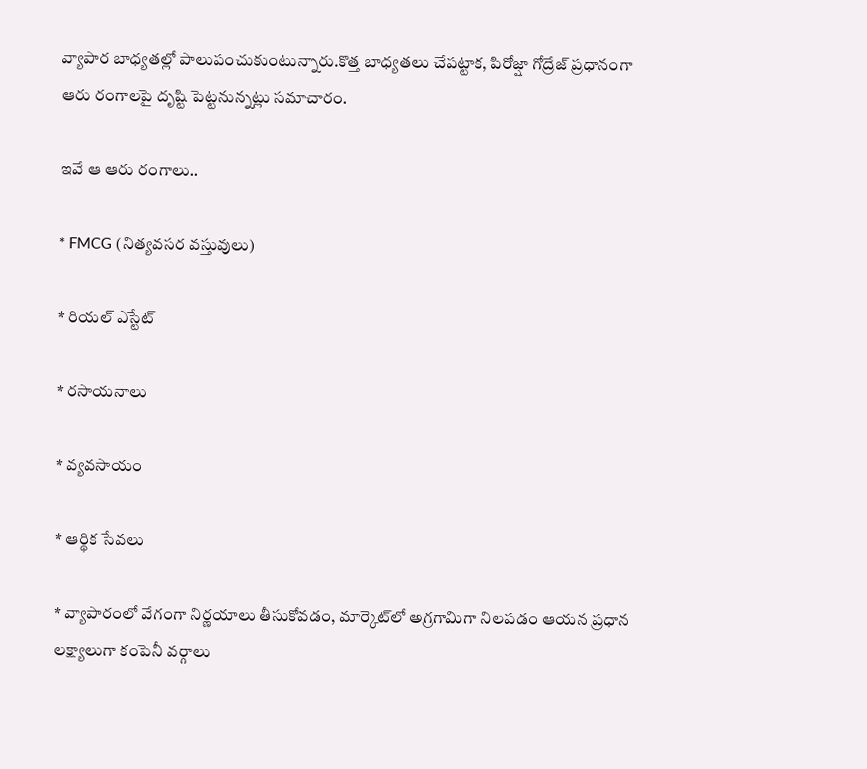వ్యాపార బాధ్యతల్లో పాలుపంచుకుంటున్నారు.కొత్త బాధ్యతలు చేపట్టాక, పిరోజ్షా గోద్రేజ్ ప్రధానంగా ఆరు రంగాలపై దృష్టి పెట్టనున్నట్లు సమాచారం.

ఇవే ఆ ఆరు రంగాలు..

* FMCG (నిత్యవసర వస్తువులు)

* రియల్ ఎస్టేట్

* రసాయనాలు

* వ్యవసాయం

* ఆర్థిక సేవలు

* వ్యాపారంలో వేగంగా నిర్ణయాలు తీసుకోవడం, మార్కెట్‌లో అగ్రగామిగా నిలపడం ఆయన ప్రధాన లక్ష్యాలుగా కంపెనీ వర్గాలు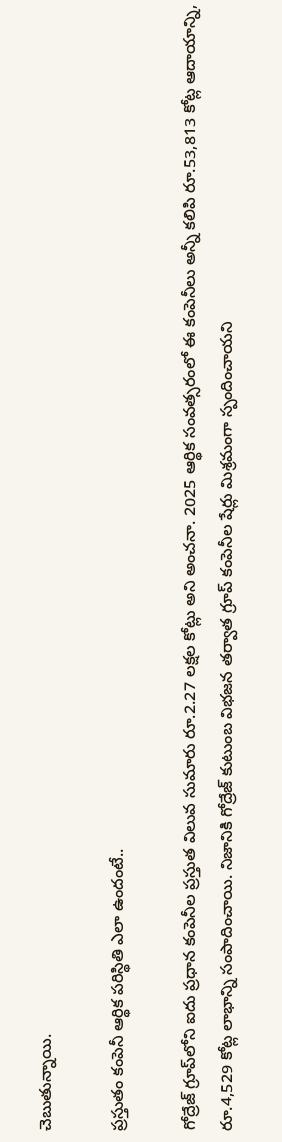చెబుతున్నాయి.

ప్రస్తుతం కంపెనీ ఆర్థిక పరిస్థితి ఎలా ఉందంటే..

గోద్రేజ్ గ్రూప్‌లోని ఐదు ప్రధాన కంపెనీల ప్రస్తుత విలువ సుమారు రూ.2.27 లక్షల కోట్లు అని అంచనా. 2025 ఆర్థిక సంవత్సరంలో ఈ కంపెనీలు అన్నీ కలిపి రూ.53,813 కోట్ల ఆదాయాన్ని, రూ.4,529 కోట్ల లాభాన్ని సంపాదించాయి. నిజానికి గోద్రేజ్ కుటుంబ విభజన తర్వాత గ్రూప్ కంపెనీల షేర్లు మిశ్రమంగా స్పందించాయని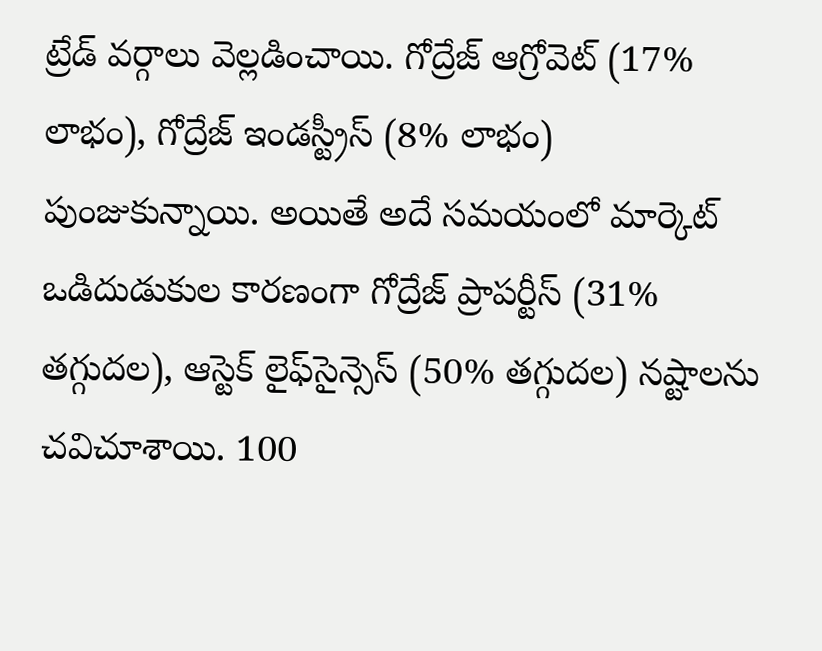ట్రేడ్ వర్గాలు వెల్లడించాయి. గోద్రేజ్ ఆగ్రోవెట్ (17% లాభం), గోద్రేజ్ ఇండస్ట్రీస్ (8% లాభం) పుంజుకున్నాయి. అయితే అదే సమయంలో మార్కెట్ ఒడిదుడుకుల కారణంగా గోద్రేజ్ ప్రాపర్టీస్ (31% తగ్గుదల), ఆస్టెక్ లైఫ్‌సైన్సెస్ (50% తగ్గుదల) నష్టాలను చవిచూశాయి. 100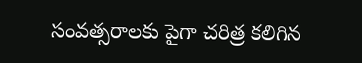సంవత్సరాలకు పైగా చరిత్ర కలిగిన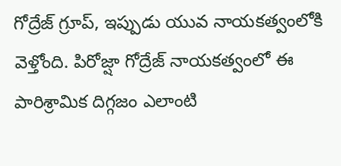గోద్రేజ్ గ్రూప్, ఇప్పుడు యువ నాయకత్వంలోకి వెళ్తోంది. పిరోజ్షా గోద్రేజ్ నాయకత్వంలో ఈ పారిశ్రామిక దిగ్గజం ఎలాంటి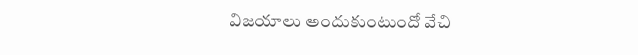విజయాలు అందుకుంటుందో వేచి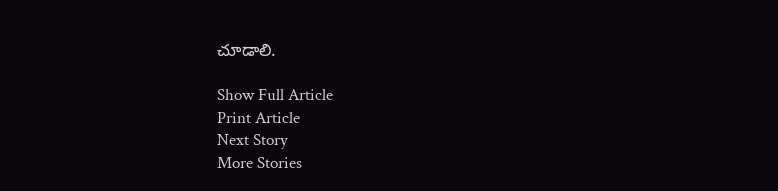చూడాలి.

Show Full Article
Print Article
Next Story
More Stories